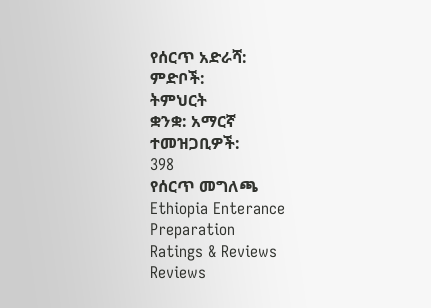የሰርጥ አድራሻ:
ምድቦች:
ትምህርት
ቋንቋ: አማርኛ
ተመዝጋቢዎች:
398
የሰርጥ መግለጫ
Ethiopia Enterance Preparation
Ratings & Reviews
Reviews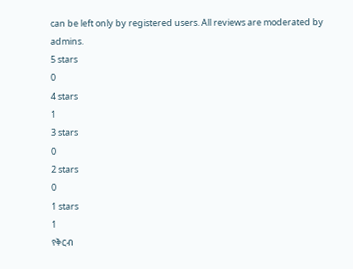can be left only by registered users. All reviews are moderated by admins.
5 stars
0
4 stars
1
3 stars
0
2 stars
0
1 stars
1
የቅርብ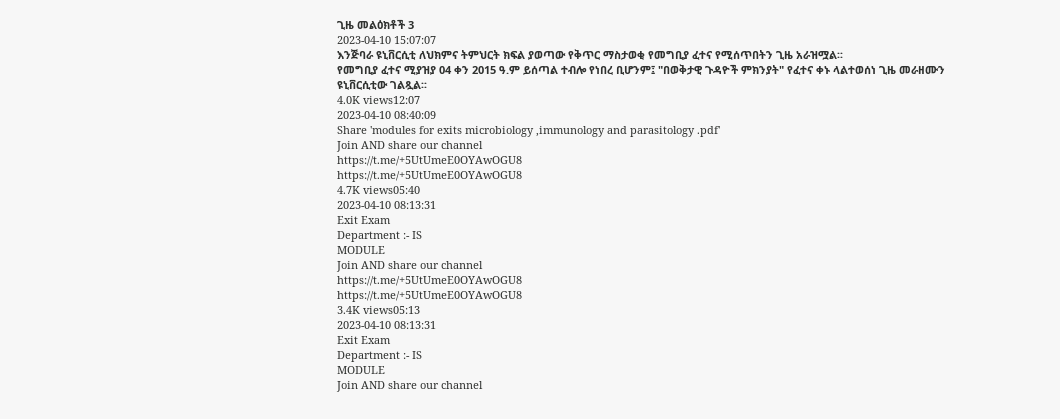ጊዜ መልዕክቶች 3
2023-04-10 15:07:07
እንጅባራ ዩኒቨርሲቲ ለህክምና ትምህርት ክፍል ያወጣው የቅጥር ማስታወቂ የመግቢያ ፈተና የሚሰጥበትን ጊዜ አራዝሟል፡፡
የመግቢያ ፈተና ሚያዝያ 04 ቀን 2015 ዓ.ም ይሰጣል ተብሎ የነበረ ቢሆንም፤ "በወቅታዊ ጉዳዮች ምክንያት" የፈተና ቀኑ ላልተወሰነ ጊዜ መራዘሙን ዩኒቨርሲቲው ገልጿል፡፡
4.0K views12:07
2023-04-10 08:40:09
Share 'modules for exits microbiology ,immunology and parasitology .pdf'
Join AND share our channel
https://t.me/+5UtUmeE0OYAwOGU8
https://t.me/+5UtUmeE0OYAwOGU8
4.7K views05:40
2023-04-10 08:13:31
Exit Exam
Department :- IS
MODULE
Join AND share our channel
https://t.me/+5UtUmeE0OYAwOGU8
https://t.me/+5UtUmeE0OYAwOGU8
3.4K views05:13
2023-04-10 08:13:31
Exit Exam
Department :- IS
MODULE
Join AND share our channel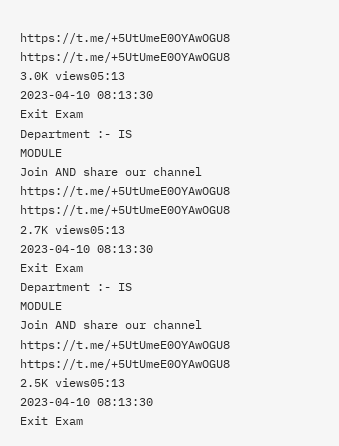https://t.me/+5UtUmeE0OYAwOGU8
https://t.me/+5UtUmeE0OYAwOGU8
3.0K views05:13
2023-04-10 08:13:30
Exit Exam
Department :- IS
MODULE
Join AND share our channel
https://t.me/+5UtUmeE0OYAwOGU8
https://t.me/+5UtUmeE0OYAwOGU8
2.7K views05:13
2023-04-10 08:13:30
Exit Exam
Department :- IS
MODULE
Join AND share our channel
https://t.me/+5UtUmeE0OYAwOGU8
https://t.me/+5UtUmeE0OYAwOGU8
2.5K views05:13
2023-04-10 08:13:30
Exit Exam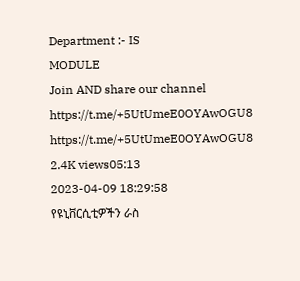Department :- IS
MODULE
Join AND share our channel
https://t.me/+5UtUmeE0OYAwOGU8
https://t.me/+5UtUmeE0OYAwOGU8
2.4K views05:13
2023-04-09 18:29:58
የዩኒቨርሲቲዎችን ራስ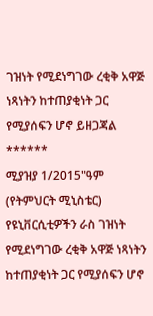ገዝነት የሚደነግገው ረቂቅ አዋጅ ነጻነትን ከተጠያቂነት ጋር የሚያሰፍን ሆኖ ይዘጋጃል
******
ሚያዝያ 1/2015"ዓም (የትምህርት ሚኒስቴር) የዩኒቨርሲቲዎችን ራስ ገዝነት የሚደነግገው ረቂቅ አዋጅ ነጻነትን ከተጠያቂነት ጋር የሚያሰፍን ሆኖ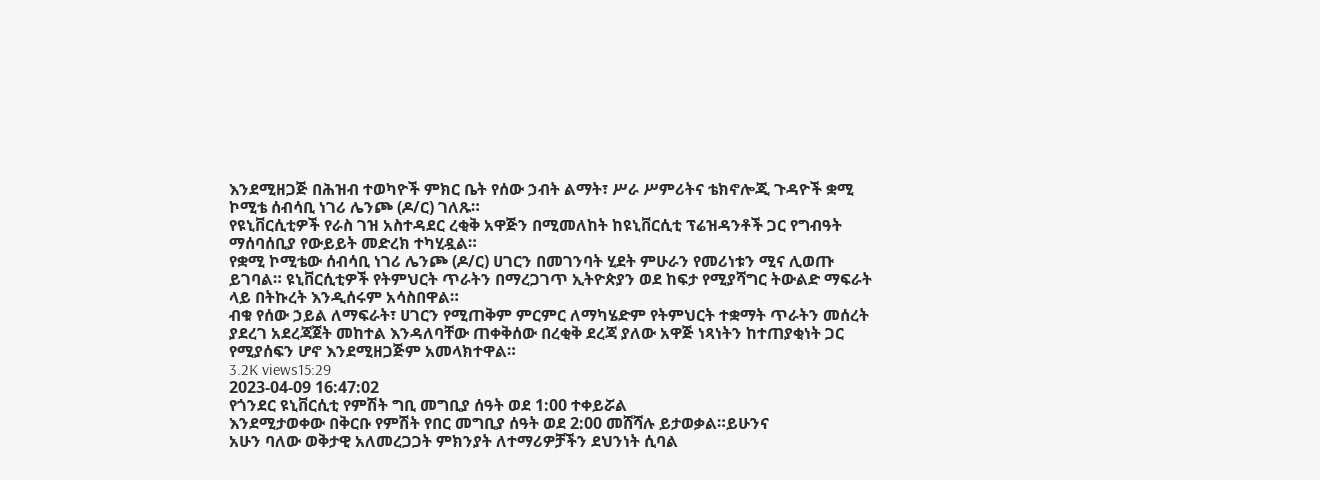እንደሚዘጋጅ በሕዝብ ተወካዮች ምክር ቤት የሰው ኃብት ልማት፣ ሥራ ሥምሪትና ቴክኖሎጂ ጉዳዮች ቋሚ ኮሚቴ ሰብሳቢ ነገሪ ሌንጮ (ዶ/ር) ገለጹ።
የዩኒቨርሲቲዎች የራስ ገዝ አስተዳደር ረቂቅ አዋጅን በሚመለከት ከዩኒቨርሲቲ ፕሬዝዳንቶች ጋር የግብዓት ማሰባሰቢያ የውይይት መድረክ ተካሂዷል።
የቋሚ ኮሚቴው ሰብሳቢ ነገሪ ሌንጮ (ዶ/ር) ሀገርን በመገንባት ሂደት ምሁራን የመሪነቱን ሚና ሊወጡ ይገባል። ዩኒቨርሲቲዎች የትምህርት ጥራትን በማረጋገጥ ኢትዮጵያን ወደ ከፍታ የሚያሻግር ትውልድ ማፍራት ላይ በትኩረት እንዲሰሩም አሳስበዋል።
ብቁ የሰው ኃይል ለማፍራት፣ ሀገርን የሚጠቅም ምርምር ለማካሄድም የትምህርት ተቋማት ጥራትን መሰረት ያደረገ አደረጃጀት መከተል እንዳለባቸው ጠቀቅሰው በረቂቅ ደረጃ ያለው አዋጅ ነጻነትን ከተጠያቂነት ጋር የሚያሰፍን ሆኖ እንደሚዘጋጅም አመላክተዋል።
3.2K views15:29
2023-04-09 16:47:02
የጎንደር ዩኒቨርሲቲ የምሽት ግቢ መግቢያ ሰዓት ወደ 1:00 ተቀይሯል
እንደሚታወቀው በቅርቡ የምሽት የበር መግቢያ ሰዓት ወደ 2:00 መሸሻሉ ይታወቃል።ይሁንና
አሁን ባለው ወቅታዊ አለመረጋጋት ምክንያት ለተማሪዎቻችን ደህንነት ሲባል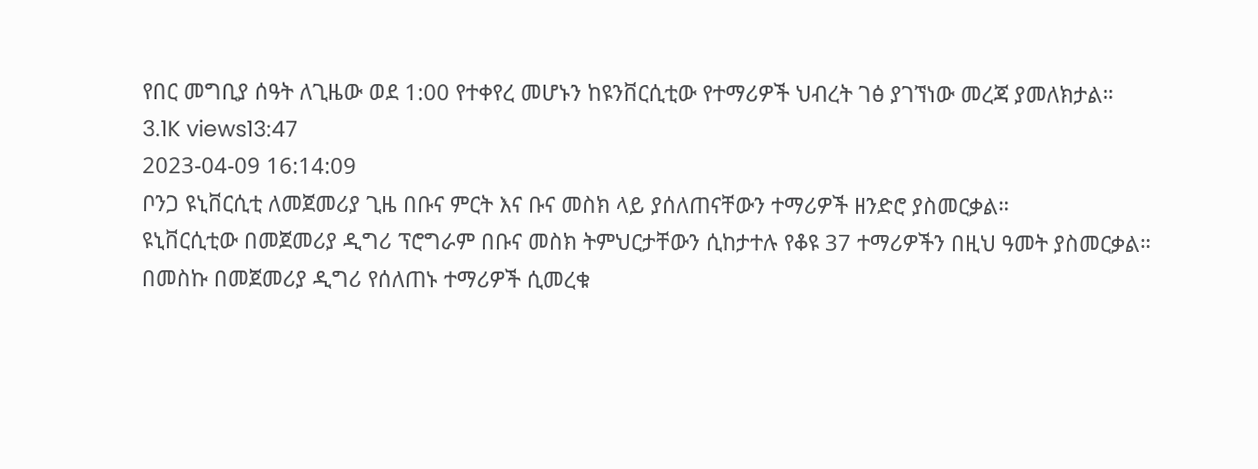የበር መግቢያ ሰዓት ለጊዜው ወደ 1:00 የተቀየረ መሆኑን ከዩንቨርሲቲው የተማሪዎች ህብረት ገፅ ያገኘነው መረጃ ያመለክታል።
3.1K views13:47
2023-04-09 16:14:09
ቦንጋ ዩኒቨርሲቲ ለመጀመሪያ ጊዜ በቡና ምርት እና ቡና መስክ ላይ ያሰለጠናቸውን ተማሪዎች ዘንድሮ ያስመርቃል።
ዩኒቨርሲቲው በመጀመሪያ ዲግሪ ፕሮግራም በቡና መስክ ትምህርታቸውን ሲከታተሉ የቆዩ 37 ተማሪዎችን በዚህ ዓመት ያስመርቃል።
በመስኩ በመጀመሪያ ዲግሪ የሰለጠኑ ተማሪዎች ሲመረቁ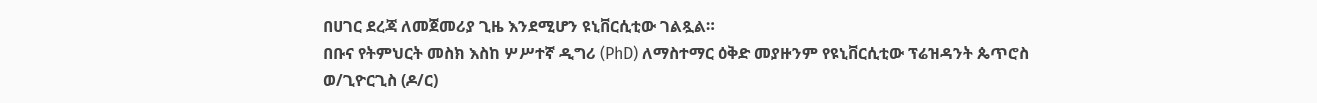በሀገር ደረጃ ለመጀመሪያ ጊዜ እንደሚሆን ዩኒቨርሲቲው ገልጿል።
በቡና የትምህርት መስክ እስከ ሦሥተኛ ዲግሪ (PhD) ለማስተማር ዕቅድ መያዙንም የዩኒቨርሲቲው ፕሬዝዳንት ጴጥሮስ ወ/ጊዮርጊስ (ዶ/ር)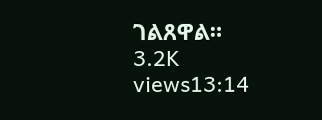ገልጸዋል።
3.2K views13:14